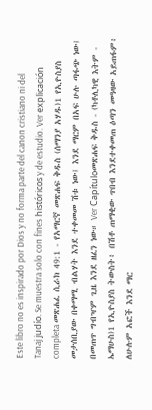Este libro no es inspirado por Dios y no forma parte del canon cristiano ni del Tanaj judío. Se muestra solo con fines históricos y de estudio. Ver explicación completa መጽሐፈ ሲራክ 49:1 - የአማርኛ መጽሐፍ ቅዱስ (ሰማንያ አሃዱ)1 የኢዮስያስ መታሰቢያው በቀማሚ ብልሃት እንደ ተቀመመ ሽቱ ነው፤ እንደ ማርም በአፍ ሁሉ ጣፋጭ ነው፤ በመጠጥ ግብዣም ጊዜ እንደ ዘፈን ነው። Ver Capítuloመጽሐፍ ቅዱስ - (ካቶሊካዊ እትም - ኤማሁስ)1 የኢዮስያስ ትውስት፥ በሽቶ ጠማቂው ጥበብ እንደተቀመጠ ዕጣን መዓዛው አይጠፋም፥ ለሁሉም አፎች እንደ ማር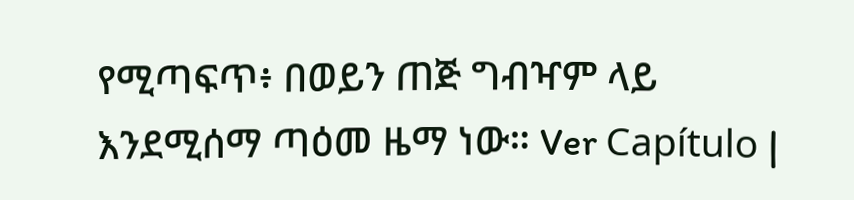የሚጣፍጥ፥ በወይን ጠጅ ግብዣም ላይ እንደሚሰማ ጣዕመ ዜማ ነው። Ver Capítulo |